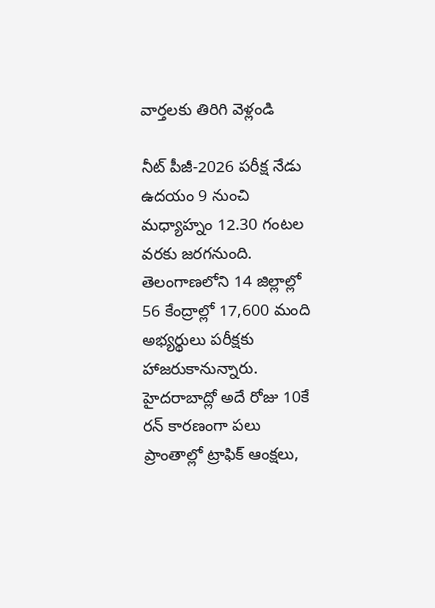వార్తలకు తిరిగి వెళ్లండి

నీట్ పీజీ-2026 పరీక్ష నేడు ఉదయం 9 నుంచి మధ్యాహ్నం 12.30 గంటల వరకు జరగనుంది. తెలంగాణలోని 14 జిల్లాల్లో 56 కేంద్రాల్లో 17,600 మంది అభ్యర్థులు పరీక్షకు హాజరుకానున్నారు.
హైదరాబాద్లో అదే రోజు 10కే రన్ కారణంగా పలు ప్రాంతాల్లో ట్రాఫిక్ ఆంక్షలు,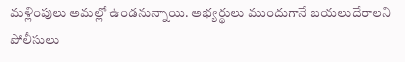మళ్లింపులు అమల్లో ఉండనున్నాయి. అభ్యర్థులు ముందుగానే బయలుదేరాలని పోలీసులు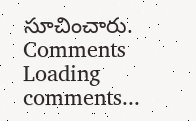సూచించారు.
Comments
Loading comments...